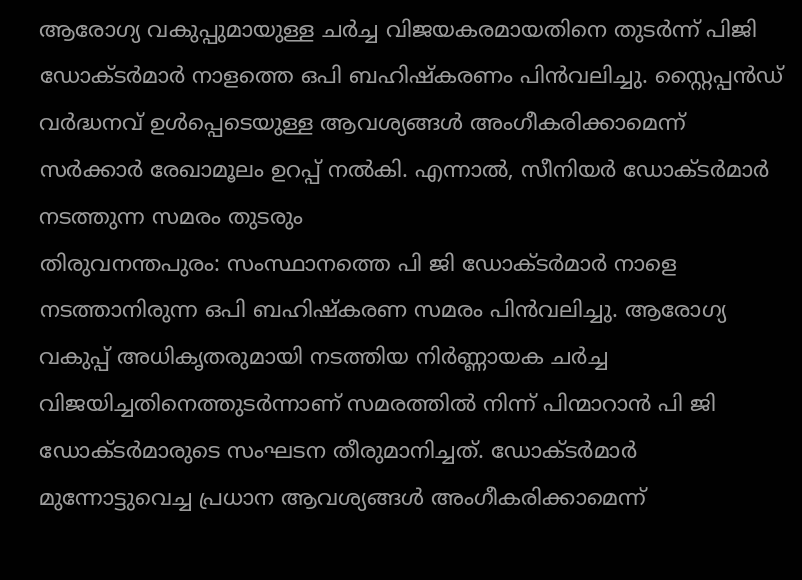ആരോഗ്യ വകുപ്പുമായുള്ള ചർച്ച വിജയകരമായതിനെ തുടർന്ന് പിജി ഡോക്ടർമാർ നാളത്തെ ഒപി ബഹിഷ്കരണം പിൻവലിച്ചു. സ്റ്റൈപ്പൻഡ് വർദ്ധനവ് ഉൾപ്പെടെയുള്ള ആവശ്യങ്ങൾ അംഗീകരിക്കാമെന്ന് സർക്കാർ രേഖാമൂലം ഉറപ്പ് നൽകി. എന്നാൽ, സീനിയർ ഡോക്ടർമാർ നടത്തുന്ന സമരം തുടരും
തിരുവനന്തപുരം: സംസ്ഥാനത്തെ പി ജി ഡോക്ടർമാർ നാളെ നടത്താനിരുന്ന ഒപി ബഹിഷ്കരണ സമരം പിൻവലിച്ചു. ആരോഗ്യ വകുപ്പ് അധികൃതരുമായി നടത്തിയ നിർണ്ണായക ചർച്ച വിജയിച്ചതിനെത്തുടർന്നാണ് സമരത്തിൽ നിന്ന് പിന്മാറാൻ പി ജി ഡോക്ടർമാരുടെ സംഘടന തീരുമാനിച്ചത്. ഡോക്ടർമാർ മുന്നോട്ടുവെച്ച പ്രധാന ആവശ്യങ്ങൾ അംഗീകരിക്കാമെന്ന്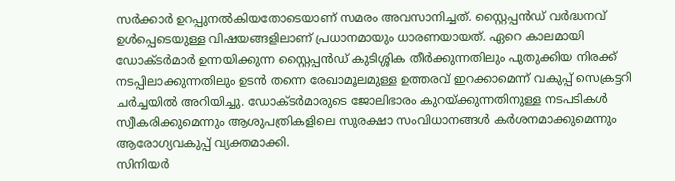സർക്കാർ ഉറപ്പുനൽകിയതോടെയാണ് സമരം അവസാനിച്ചത്. സ്റ്റൈപ്പൻഡ് വർദ്ധനവ് ഉൾപ്പെടെയുള്ള വിഷയങ്ങളിലാണ് പ്രധാനമായും ധാരണയായത്. ഏറെ കാലമായി ഡോക്ടർമാർ ഉന്നയിക്കുന്ന സ്റ്റൈപ്പൻഡ് കുടിശ്ശിക തീർക്കുന്നതിലും പുതുക്കിയ നിരക്ക് നടപ്പിലാക്കുന്നതിലും ഉടൻ തന്നെ രേഖാമൂലമുള്ള ഉത്തരവ് ഇറക്കാമെന്ന് വകുപ്പ് സെക്രട്ടറി ചർച്ചയിൽ അറിയിച്ചു. ഡോക്ടർമാരുടെ ജോലിഭാരം കുറയ്ക്കുന്നതിനുള്ള നടപടികൾ സ്വീകരിക്കുമെന്നും ആശുപത്രികളിലെ സുരക്ഷാ സംവിധാനങ്ങൾ കർശനമാക്കുമെന്നും ആരോഗ്യവകുപ്പ് വ്യക്തമാക്കി.
സിനിയർ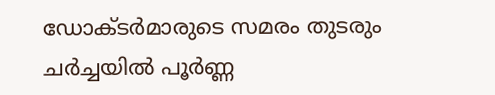ഡോക്ടർമാരുടെ സമരം തുടരും
ചർച്ചയിൽ പൂർണ്ണ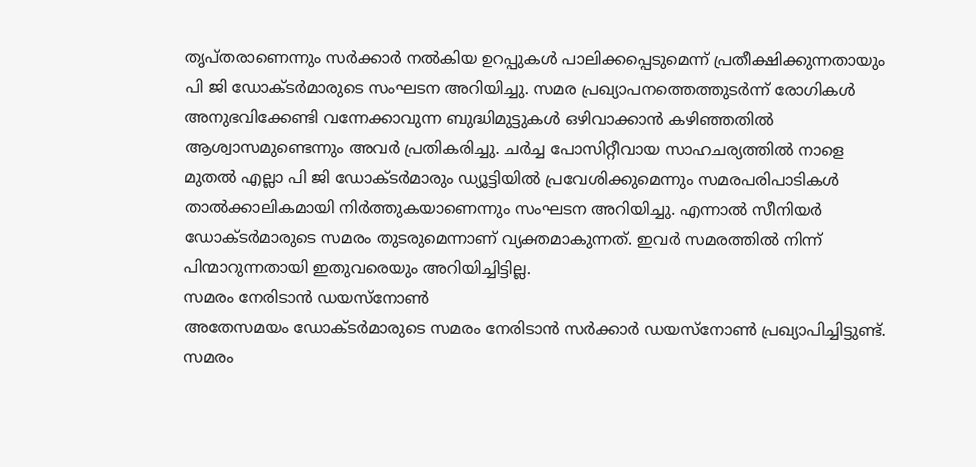തൃപ്തരാണെന്നും സർക്കാർ നൽകിയ ഉറപ്പുകൾ പാലിക്കപ്പെടുമെന്ന് പ്രതീക്ഷിക്കുന്നതായും പി ജി ഡോക്ടർമാരുടെ സംഘടന അറിയിച്ചു. സമര പ്രഖ്യാപനത്തെത്തുടർന്ന് രോഗികൾ അനുഭവിക്കേണ്ടി വന്നേക്കാവുന്ന ബുദ്ധിമുട്ടുകൾ ഒഴിവാക്കാൻ കഴിഞ്ഞതിൽ ആശ്വാസമുണ്ടെന്നും അവർ പ്രതികരിച്ചു. ചർച്ച പോസിറ്റീവായ സാഹചര്യത്തിൽ നാളെ മുതൽ എല്ലാ പി ജി ഡോക്ടർമാരും ഡ്യൂട്ടിയിൽ പ്രവേശിക്കുമെന്നും സമരപരിപാടികൾ താൽക്കാലികമായി നിർത്തുകയാണെന്നും സംഘടന അറിയിച്ചു. എന്നാൽ സീനിയർ ഡോക്ടർമാരുടെ സമരം തുടരുമെന്നാണ് വ്യക്തമാകുന്നത്. ഇവർ സമരത്തിൽ നിന്ന് പിന്മാറുന്നതായി ഇതുവരെയും അറിയിച്ചിട്ടില്ല.
സമരം നേരിടാൻ ഡയസ്നോൺ
അതേസമയം ഡോക്ടർമാരുടെ സമരം നേരിടാൻ സർക്കാർ ഡയസ്നോൺ പ്രഖ്യാപിച്ചിട്ടുണ്ട്. സമരം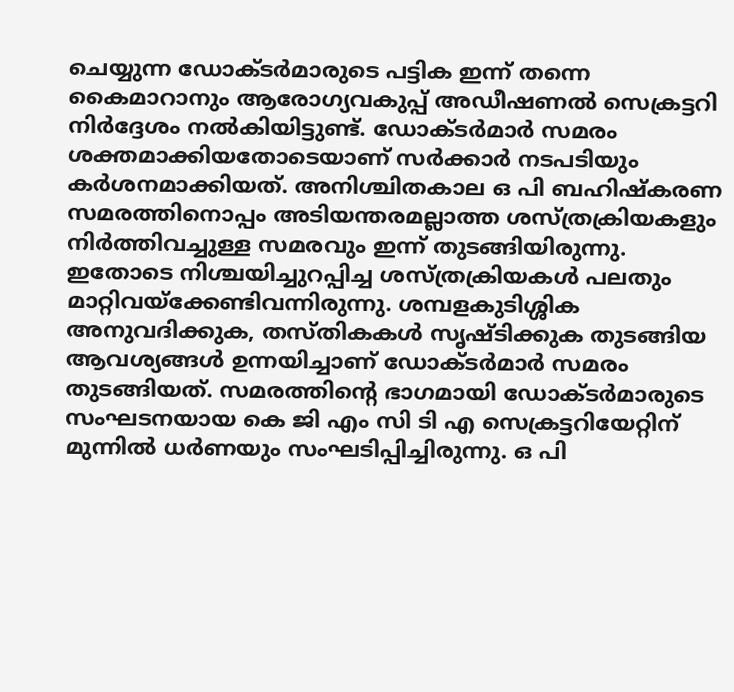ചെയ്യുന്ന ഡോക്ടർമാരുടെ പട്ടിക ഇന്ന് തന്നെ കൈമാറാനും ആരോഗ്യവകുപ്പ് അഡീഷണൽ സെക്രട്ടറി നിർദ്ദേശം നൽകിയിട്ടുണ്ട്. ഡോക്ടർമാർ സമരം ശക്തമാക്കിയതോടെയാണ് സർക്കാർ നടപടിയും കർശനമാക്കിയത്. അനിശ്ചിതകാല ഒ പി ബഹിഷ്കരണ സമരത്തിനൊപ്പം അടിയന്തരമല്ലാത്ത ശസ്ത്രക്രിയകളും നിർത്തിവച്ചുള്ള സമരവും ഇന്ന് തുടങ്ങിയിരുന്നു. ഇതോടെ നിശ്ചയിച്ചുറപ്പിച്ച ശസ്ത്രക്രിയകൾ പലതും മാറ്റിവയ്ക്കേണ്ടിവന്നിരുന്നു. ശമ്പളകുടിശ്ശിക അനുവദിക്കുക, തസ്തികകൾ സൃഷ്ടിക്കുക തുടങ്ങിയ ആവശ്യങ്ങൾ ഉന്നയിച്ചാണ് ഡോക്ടർമാർ സമരം തുടങ്ങിയത്. സമരത്തിന്റെ ഭാഗമായി ഡോക്ടർമാരുടെ സംഘടനയായ കെ ജി എം സി ടി എ സെക്രട്ടറിയേറ്റിന് മുന്നിൽ ധർണയും സംഘടിപ്പിച്ചിരുന്നു. ഒ പി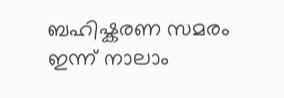ബഹിഷ്കരണ സമരം ഇന്ന് നാലാം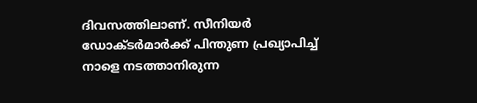ദിവസത്തിലാണ്. സീനിയർ ഡോക്ടർമാർക്ക് പിന്തുണ പ്രഖ്യാപിച്ച് നാളെ നടത്താനിരുന്ന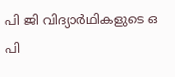പി ജി വിദ്യാർഥികളുടെ ഒ പി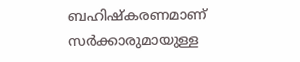ബഹിഷ്കരണമാണ് സർക്കാരുമായുള്ള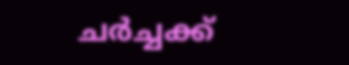ചർച്ചക്ക്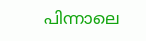പിന്നാലെ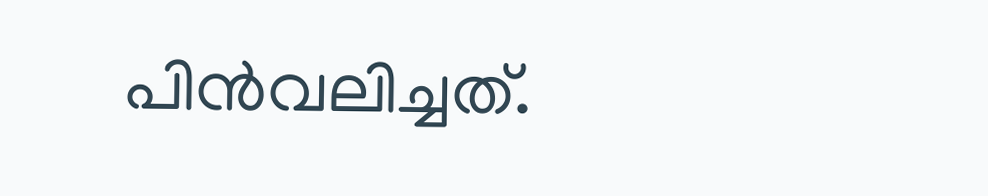പിൻവലിച്ചത്.